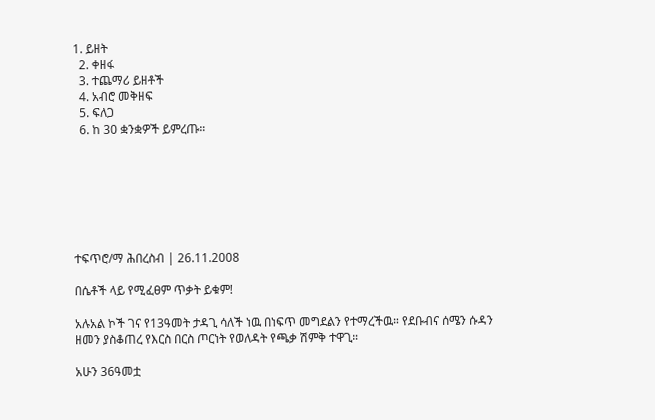1. ይዘት
  2. ቀዘፋ
  3. ተጨማሪ ይዘቶች
  4. አብሮ መቅዘፍ
  5. ፍለጋ
  6. ከ 30 ቋንቋዎች ይምረጡ።







ተፍጥሮ/ማ ሕበረስብ | 26.11.2008

በሴቶች ላይ የሚፈፀም ጥቃት ይቁም!

አሉአል ኮች ገና የ13ዓመት ታዳጊ ሳለች ነዉ በነፍጥ መግደልን የተማረችዉ። የደቡብና ሰሜን ሱዳን ዘመን ያስቆጠረ የእርስ በርስ ጦርነት የወለዳት የጫቃ ሽምቅ ተዋጊ።

አሁን 36ዓመቷ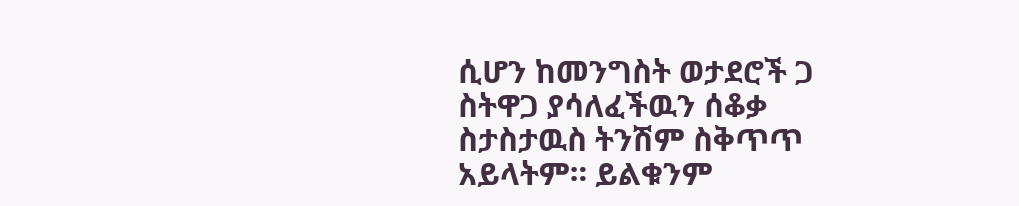ሲሆን ከመንግስት ወታደሮች ጋ ስትዋጋ ያሳለፈችዉን ሰቆቃ ስታስታዉስ ትንሽም ስቅጥጥ አይላትም። ይልቁንም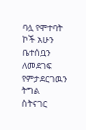ባሏ የሞተባት ኮች አሁን ቤተሰቧን ለመደገፍ የምታደርገዉን ትግል ስትናገር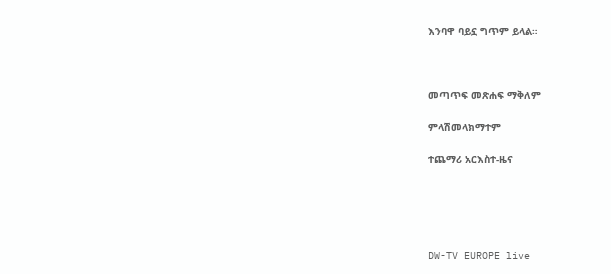እንባዋ ባይኗ ግጥም ይላል።



መጣጥፍ መጽሐፍ ማቅለም

ምላሽመላክማተም

ተጨማሪ አርእስተ-ዜና





DW-TV EUROPE live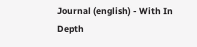Journal (english) - With In Depth